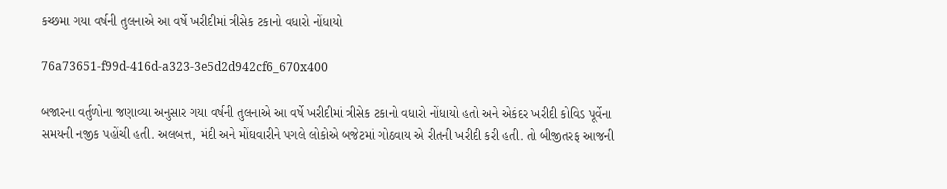કચ્છમા ગયા વર્ષની તુલનાએ આ વર્ષે ખરીદીમાં ત્રીસેક ટકાનો વધારો નોંધાયો

76a73651-f99d-416d-a323-3e5d2d942cf6_670x400

બજારના વર્તુળોના જણાવ્યા અનુસાર ગયા વર્ષની તુલનાએ આ વર્ષે ખરીદીમાં ત્રીસેક ટકાનો વધારો નોંધાયો હતો અને એકંદર ખરીદી કોવિડ પૂર્વેના સમયની નજીક પહોંચી હતી. અલબત્ત, મંદી અને મોંઘવારીને પગલે લોકોએ બજેટમાં ગોઠવાય એ રીતની ખરીદી કરી હતી. તો બીજીતરફ આજની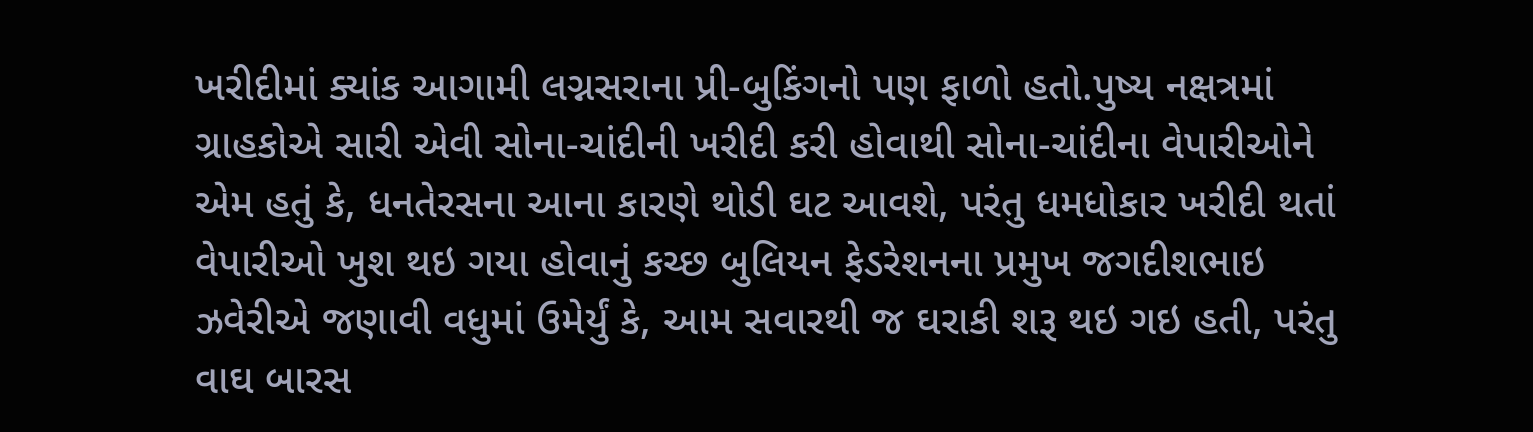ખરીદીમાં ક્યાંક આગામી લગ્નસરાના પ્રી-બુકિંગનો પણ ફાળો હતો.પુષ્ય નક્ષત્રમાં ગ્રાહકોએ સારી એવી સોના-ચાંદીની ખરીદી કરી હોવાથી સોના-ચાંદીના વેપારીઓને એમ હતું કે, ધનતેરસના આના કારણે થોડી ઘટ આવશે, પરંતુ ધમધોકાર ખરીદી થતાં વેપારીઓ ખુશ થઇ ગયા હોવાનું કચ્છ બુલિયન ફેડરેશનના પ્રમુખ જગદીશભાઇ ઝવેરીએ જણાવી વધુમાં ઉમેર્યું કે, આમ સવારથી જ ઘરાકી શરૂ થઇ ગઇ હતી, પરંતુ વાઘ બારસ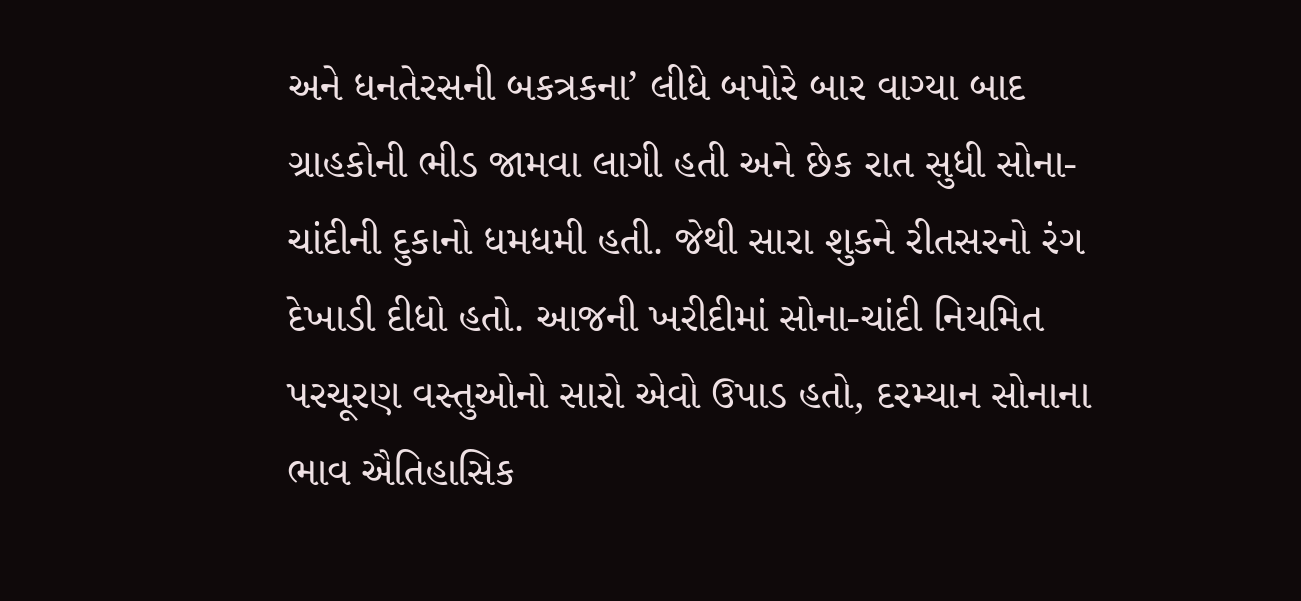અને ધનતેરસની બકત્રકના’ લીધે બપોરે બાર વાગ્યા બાદ ગ્રાહકોની ભીડ જામવા લાગી હતી અને છેક રાત સુધી સોના-ચાંદીની દુકાનો ધમધમી હતી. જેથી સારા શુકને રીતસરનો રંગ દેખાડી દીધો હતો. આજની ખરીદીમાં સોના-ચાંદી નિયમિત પરચૂરણ વસ્તુઓનો સારો એવો ઉપાડ હતો, દરમ્યાન સોનાના ભાવ ઐતિહાસિક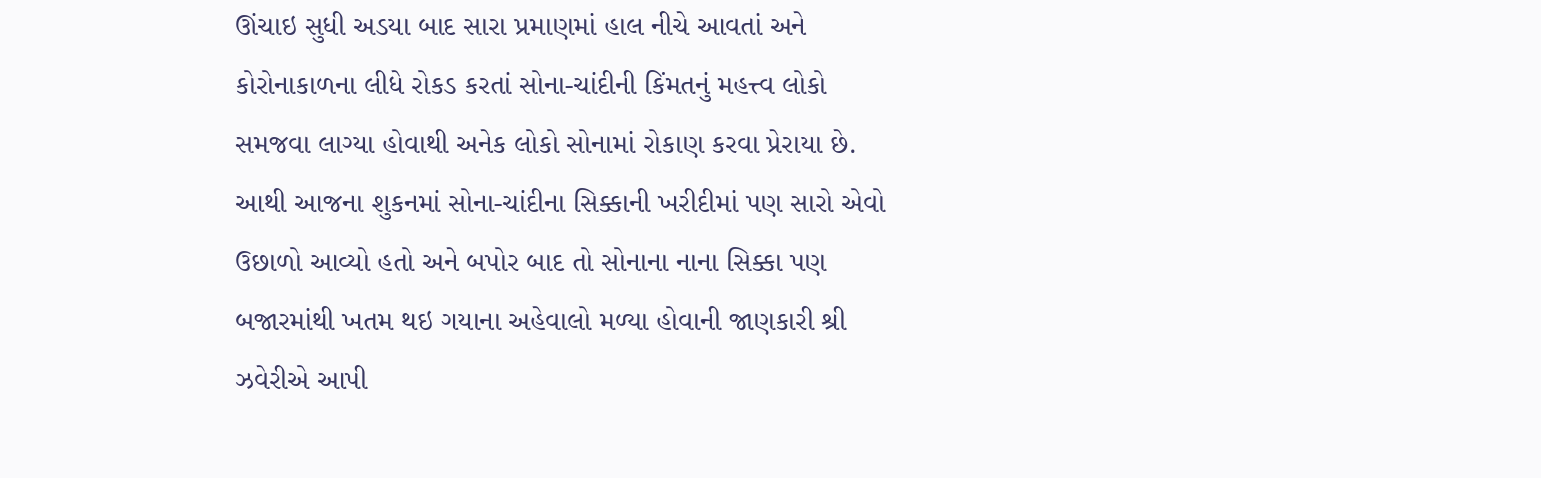ઊંચાઇ સુધી અડયા બાદ સારા પ્રમાણમાં હાલ નીચે આવતાં અને કોરોનાકાળના લીધે રોકડ કરતાં સોના-ચાંદીની કિંમતનું મહત્ત્વ લોકો સમજવા લાગ્યા હોવાથી અનેક લોકો સોનામાં રોકાણ કરવા પ્રેરાયા છે. આથી આજના શુકનમાં સોના-ચાંદીના સિક્કાની ખરીદીમાં પણ સારો એવો ઉછાળો આવ્યો હતો અને બપોર બાદ તો સોનાના નાના સિક્કા પણ બજારમાંથી ખતમ થઇ ગયાના અહેવાલો મળ્યા હોવાની જાણકારી શ્રી ઝવેરીએ આપી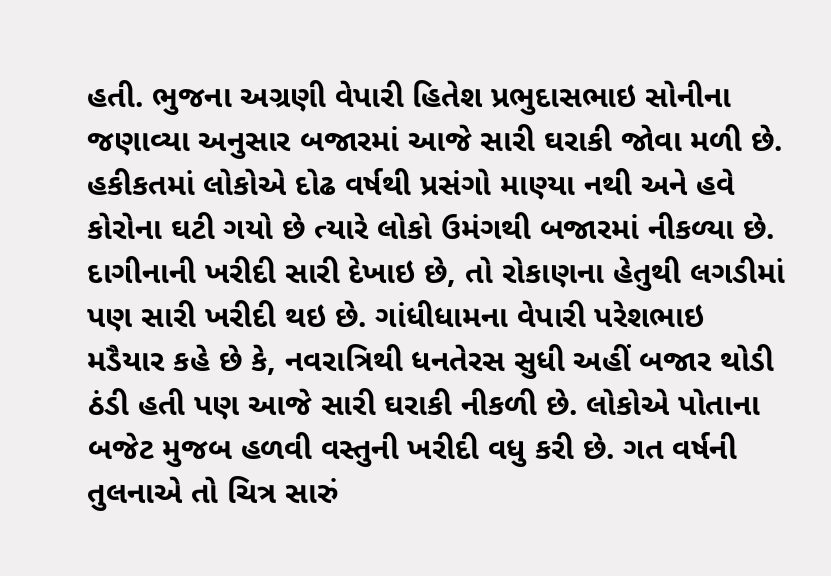હતી. ભુજના અગ્રણી વેપારી હિતેશ પ્રભુદાસભાઇ સોનીના જણાવ્યા અનુસાર બજારમાં આજે સારી ઘરાકી જોવા મળી છે. હકીકતમાં લોકોએ દોઢ વર્ષથી પ્રસંગો માણ્યા નથી અને હવે કોરોના ઘટી ગયો છે ત્યારે લોકો ઉમંગથી બજારમાં નીકળ્યા છે. દાગીનાની ખરીદી સારી દેખાઇ છે, તો રોકાણના હેતુથી લગડીમાં પણ સારી ખરીદી થઇ છે. ગાંધીધામના વેપારી પરેશભાઇ મડૈયાર કહે છે કે, નવરાત્રિથી ધનતેરસ સુધી અહીં બજાર થોડી ઠંડી હતી પણ આજે સારી ઘરાકી નીકળી છે. લોકોએ પોતાના બજેટ મુજબ હળવી વસ્તુની ખરીદી વધુ કરી છે. ગત વર્ષની તુલનાએ તો ચિત્ર સારું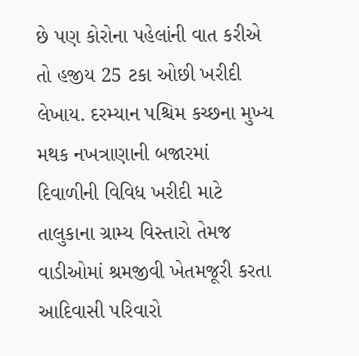છે પણ કોરોના પહેલાંની વાત કરીએ તો હજીય 25 ટકા ઓછી ખરીદી લેખાય. દરમ્યાન પશ્ચિમ કચ્છના મુખ્ય મથક નખત્રાણાની બજારમાં દિવાળીની વિવિધ ખરીદી માટે તાલુકાના ગ્રામ્ય વિસ્તારો તેમજ વાડીઓમાં શ્રમજીવી ખેતમજૂરી કરતા આદિવાસી પરિવારો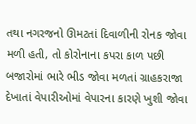તથા નગરજનો ઊમટતાં દિવાળીની રોનક જોવા મળી હતી, તો કોરોનાના કપરા કાળ પછી બજારોમાં ભારે ભીડ જોવા મળતાં ગ્રાહકરાજા દેખાતાં વેપારીઓમાં વેપારના કારણે ખુશી જોવા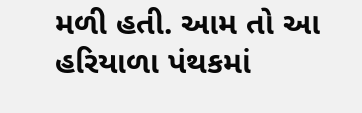મળી હતી. આમ તો આ હરિયાળા પંથકમાં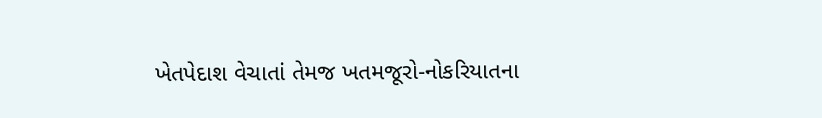ખેતપેદાશ વેચાતાં તેમજ ખતમજૂરો-નોકરિયાતના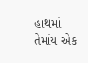હાથમાં તેમાંય એક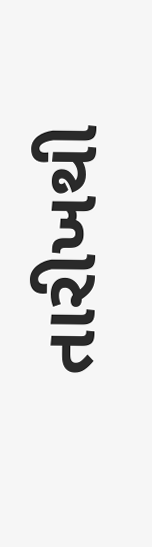તારીખથી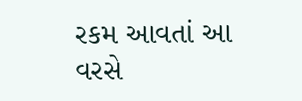રકમ આવતાં આ વરસે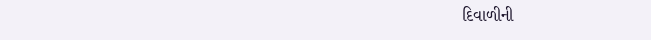દિવાળીની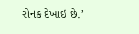રોનક દેખાઇ છે.’